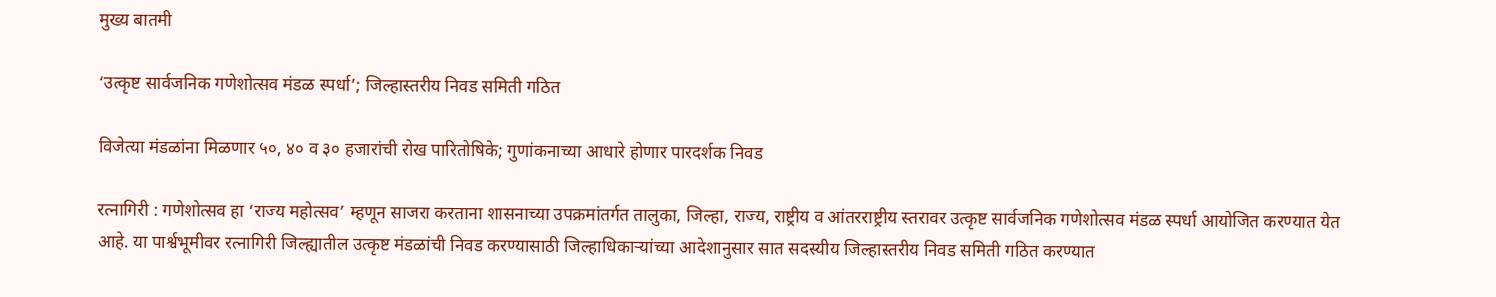मुख्य बातमी

‘उत्कृष्ट सार्वजनिक गणेशोत्सव मंडळ स्पर्धा’; जिल्हास्तरीय निवड समिती गठित

विजेत्या मंडळांना मिळणार ५०, ४० व ३० हजारांची रोख पारितोषिके; गुणांकनाच्या आधारे होणार पारदर्शक निवड

रत्नागिरी : गणेशोत्सव हा ‘राज्य महोत्सव’ म्हणून साजरा करताना शासनाच्या उपक्रमांतर्गत तालुका, जिल्हा, राज्य, राष्ट्रीय व आंतरराष्ट्रीय स्तरावर उत्कृष्ट सार्वजनिक गणेशोत्सव मंडळ स्पर्धा आयोजित करण्यात येत आहे. या पार्श्वभूमीवर रत्नागिरी जिल्ह्यातील उत्कृष्ट मंडळांची निवड करण्यासाठी जिल्हाधिकाऱ्यांच्या आदेशानुसार सात सदस्यीय जिल्हास्तरीय निवड समिती गठित करण्यात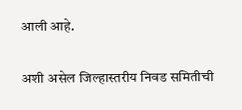आली आहे.

अशी असेल जिल्हास्तरीय निवड समितीची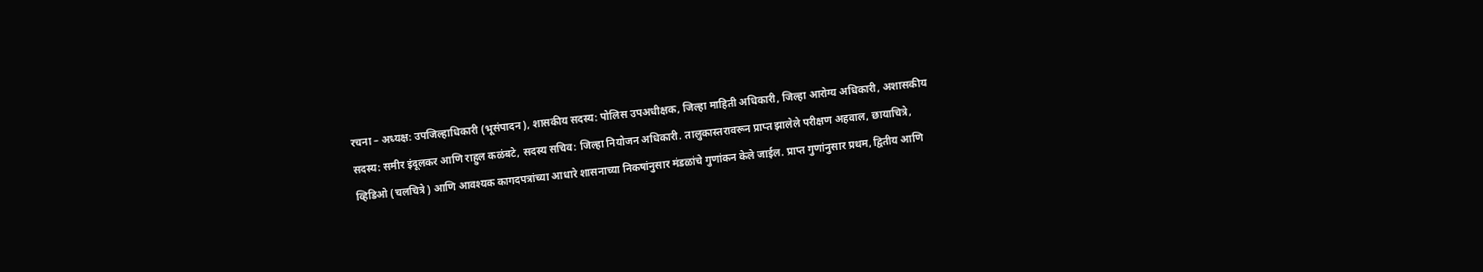रचना – अध्यक्ष: उपजिल्हाधिकारी (भूसंपादन), शासकीय सदस्य: पोलिस उपअधीक्षक, जिल्हा माहिती अधिकारी, जिल्हा आरोग्य अधिकारी, अशासकीय सदस्य: समीर इंदूलकर आणि राहुल कळंबटे, सदस्य सचिव: जिल्हा नियोजन अधिकारी. तालुकास्तरावरून प्राप्त झालेले परीक्षण अहवाल, छायाचित्रे, व्हिडिओ (चलचित्रे) आणि आवश्यक कागदपत्रांच्या आधारे शासनाच्या निकषांनुसार मंडळांचे गुणांकन केले जाईल. प्राप्त गुणांनुसार प्रथम, द्वितीय आणि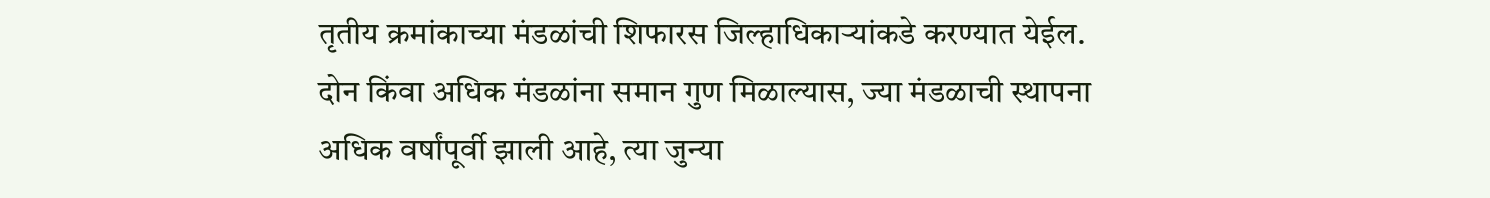तृतीय क्रमांकाच्या मंडळांची शिफारस जिल्हाधिकाऱ्यांकडे करण्यात येईल. दोन किंवा अधिक मंडळांना समान गुण मिळाल्यास, ज्या मंडळाची स्थापना अधिक वर्षांपूर्वी झाली आहे, त्या जुन्या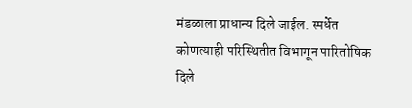मंडळाला प्राधान्य दिले जाईल. स्पर्धेत कोणत्याही परिस्थितीत विभागून पारितोषिक दिले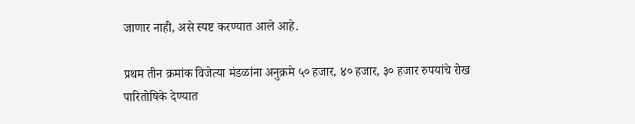जाणार नाही, असे स्पष्ट करण्यात आले आहे.

प्रथम तीन क्रमांक विजेत्या मंडळांना अनुक्रमे ५० हजार, ४० हजार, ३० हजार रुपयांचे रोख पारितोषिके देण्यात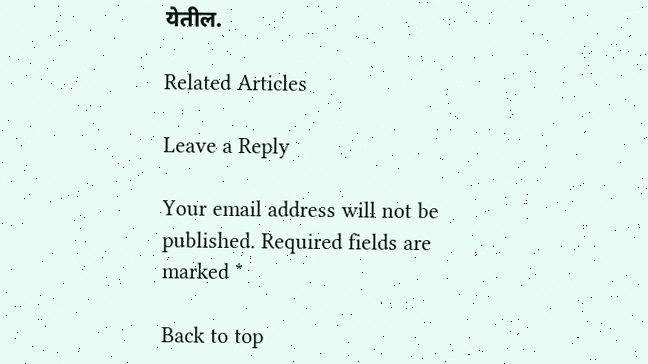येतील.

Related Articles

Leave a Reply

Your email address will not be published. Required fields are marked *

Back to top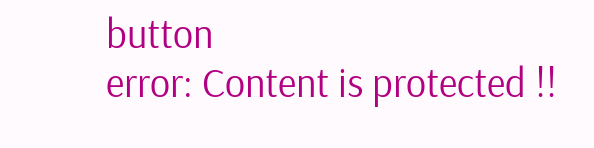button
error: Content is protected !!